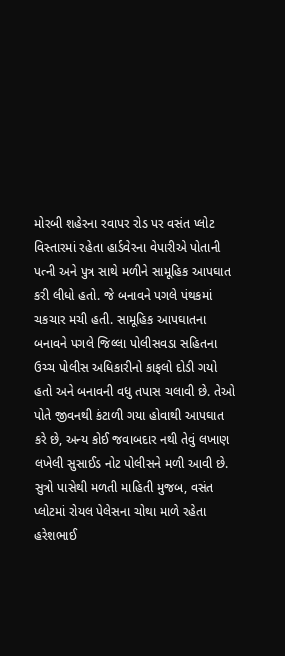મોરબી શહેરના રવાપર રોડ પર વસંત પ્લોટ વિસ્તારમાં રહેતા હાર્ડવેરના વેપારીએ પોતાની પત્ની અને પુત્ર સાથે મળીને સામૂહિક આપઘાત કરી લીધો હતો. જે બનાવને પગલે પંથકમાં ચકચાર મચી હતી. સામૂહિક આપઘાતના બનાવને પગલે જિલ્લા પોલીસવડા સહિતના ઉચ્ચ પોલીસ અધિકારીનો કાફલો દોડી ગયો હતો અને બનાવની વધુ તપાસ ચલાવી છે. તેઓ પોતે જીવનથી કંટાળી ગયા હોવાથી આપઘાત કરે છે, અન્ય કોઈ જવાબદાર નથી તેવું લખાણ લખેલી સુસાઈડ નોટ પોલીસને મળી આવી છે.
સુત્રો પાસેથી મળતી માહિતી મુજબ, વસંત પ્લોટમાં રોયલ પેલેસના ચોથા માળે રહેતા હરેશભાઈ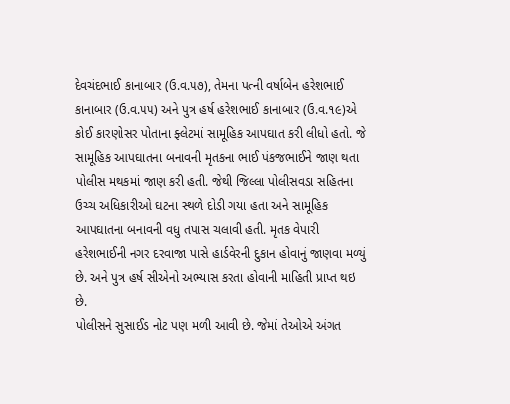દેવચંદભાઈ કાનાબાર (ઉ.વ.૫૭), તેમના પત્ની વર્ષાબેન હરેશભાઈ કાનાબાર (ઉ.વ.૫૫) અને પુત્ર હર્ષ હરેશભાઈ કાનાબાર (ઉ.વ.૧૯)એ કોઈ કારણોસર પોતાના ફ્લેટમાં સામૂહિક આપઘાત કરી લીધો હતો. જે સામૂહિક આપઘાતના બનાવની મૃતકના ભાઈ પંકજભાઈને જાણ થતા પોલીસ મથકમાં જાણ કરી હતી. જેથી જિલ્લા પોલીસવડા સહિતના ઉચ્ચ અધિકારીઓ ઘટના સ્થળે દોડી ગયા હતા અને સામૂહિક આપઘાતના બનાવની વધુ તપાસ ચલાવી હતી. મૃતક વેપારી હરેશભાઈની નગર દરવાજા પાસે હાર્ડવેરની દુકાન હોવાનું જાણવા મળ્યું છે. અને પુત્ર હર્ષ સીએનો અભ્યાસ કરતા હોવાની માહિતી પ્રાપ્ત થઇ છે.
પોલીસને સુસાઈડ નોટ પણ મળી આવી છે. જેમાં તેઓએ અંગત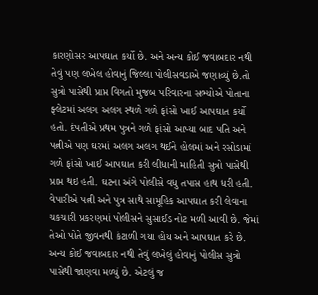કારણોસર આપઘાત કર્યો છે. અને અન્ય કોઈ જવાબદાર નથી તેવું પણ લખેલ હોવાનું જિલ્લા પોલીસવડાએ જણાવ્યું છે.તો સુત્રો પાસેથી પ્રાપ્ત વિગતો મુજબ પરિવારના સભ્યોએ પોતાના ફ્લેટમાં અલગ અલગ સ્થળે ગળે ફાંસો ખાઈ આપઘાત કર્યો હતો. દંપતીએ પ્રથમ પુત્રને ગળે ફાંસો આપ્યા બાદ પતિ અને પત્નીએ પણ ઘરમાં અલગ અલગ થઈને હોલમાં અને રસોડામાં ગળે ફાંસો ખાઈ આપઘાત કરી લીધાની માહિતી સુત્રો પાસેથી પ્રાપ્ત થઇ હતી. ઘટના અંગે પોલીસે વધુ તપાસ હાથ ધરી હતી.
વેપારીએ પત્ની અને પુત્ર સાથે સામૂહિક આપઘાત કરી લેવાના ચકચારી પ્રકરણમાં પોલીસને સુસાઈડ નોટ મળી આવી છે. જેમાં તેઓ પોતે જીવનથી કંટાળી ગયા હોય અને આપઘાત કરે છે. અન્ય કોઈ જવાબદાર નથી તેવું લખેલું હોવાનું પોલીસ સુત્રો પાસેથી જાણવા મળ્યું છે. એટલું જ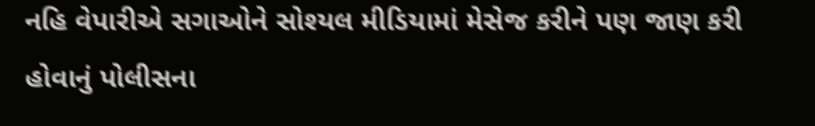નહિ વેપારીએ સગાઓને સોશ્યલ મીડિયામાં મેસેજ કરીને પણ જાણ કરી હોવાનું પોલીસના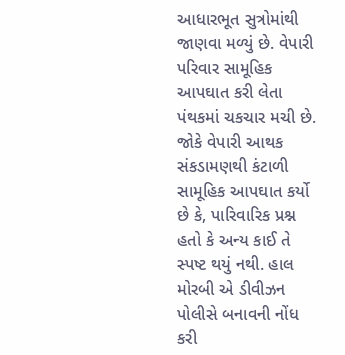આધારભૂત સુત્રોમાંથી જાણવા મળ્યું છે. વેપારી પરિવાર સામૂહિક આપઘાત કરી લેતા પંથકમાં ચકચાર મચી છે. જોકે વેપારી આથક સંકડામણથી કંટાળી સામૂહિક આપઘાત કર્યો છે કે, પારિવારિક પ્રશ્ન હતો કે અન્ય કાઈ તે સ્પષ્ટ થયું નથી. હાલ મોરબી એ ડીવીઝન પોલીસે બનાવની નોંધ કરી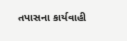તપાસના કાર્યવાહી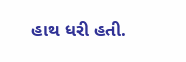હાથ ધરી હતી.